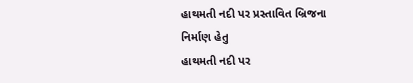હાથમતી નદી પર પ્રસ્તાવિત બ્રિજના નિર્માણ હેતુ
હાથમતી નદી પર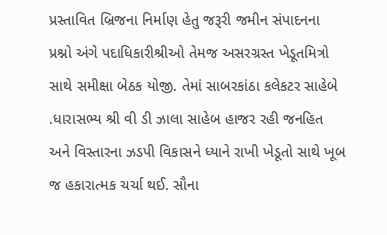પ્રસ્તાવિત બ્રિજના નિર્માણ હેતુ જરૂરી જમીન સંપાદનના પ્રશ્નો અંગે પદાધિકારીશ્રીઓ તેમજ અસરગ્રસ્ત ખેડૂતમિત્રો સાથે સમીક્ષા બેઠક યોજી. તેમાં સાબરકાંઠા કલેકટર સાહેબે .ધારાસભ્ય શ્રી વી ડી ઝાલા સાહેબ હાજર રહી જનહિત અને વિસ્તારના ઝડપી વિકાસને ધ્યાને રાખી ખેડૂતો સાથે ખૂબ જ હકારાત્મક ચર્ચા થઈ. સૌના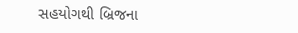સહયોગથી બ્રિજના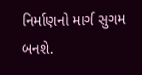નિર્માણનો માર્ગ સુગમ બનશે.